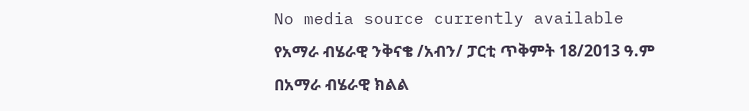No media source currently available
የአማራ ብሄራዊ ንቅናቄ /አብን/ ፓርቲ ጥቅምት 18/2013 ዓ.ም በአማራ ብሄራዊ ክልል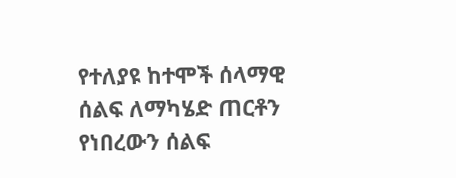የተለያዩ ከተሞች ሰላማዊ ሰልፍ ለማካሄድ ጠርቶን የነበረውን ሰልፍ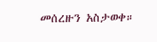መሰረዙን አስታወቀ።